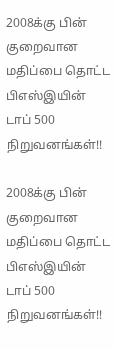2008க்கு பின் குறைவான மதிப்பை தொட்ட பிஎஸ்இயின் டாப் 500 நிறுவனங்கள்!!

2008க்கு பின் குறைவான மதிப்பை தொட்ட பிஎஸ்இயின் டாப் 500 நிறுவனங்கள்!!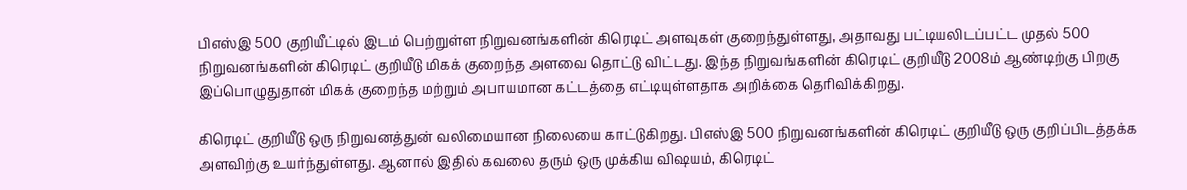பிஎஸ்இ 500 குறியீட்டில் இடம் பெற்றுள்ள நிறுவனங்களின் கிரெடிட் அளவுகள் குறைந்துள்ளது, அதாவது பட்டியலிடப்பட்ட முதல் 500 நிறுவனங்களின் கிரெடிட் குறியீடு மிகக் குறைந்த அளவை தொட்டு விட்டது. இந்த நிறுவங்களின் கிரெடிட் குறியீடு 2008ம் ஆண்டிற்கு பிறகு இப்பொழுதுதான் மிகக் குறைந்த மற்றும் அபாயமான கட்டத்தை எட்டியுள்ளதாக அறிக்கை தெரிவிக்கிறது.

கிரெடிட் குறியீடு ஒரு நிறுவனத்துன் வலிமையான நிலையை காட்டுகிறது. பிஎஸ்இ 500 நிறுவனங்களின் கிரெடிட் குறியீடு ஒரு குறிப்பிடத்தக்க அளவிற்கு உயர்ந்துள்ளது. ஆனால் இதில் கவலை தரும் ஒரு முக்கிய விஷயம், கிரெடிட்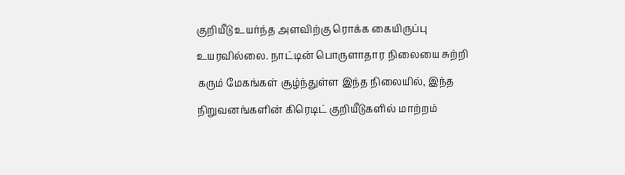குறியீடு உயர்ந்த அளவிற்கு ரொக்க கையிருப்பு உயரவில்லை. நாட்டின் பொருளாதார நிலையை சுற்றி கரும் மேகங்கள் சூழ்ந்துள்ள இந்த நிலையில், இந்த நிறுவனங்களின் கிரெடிட் குறியீடுகளில் மாற்றம்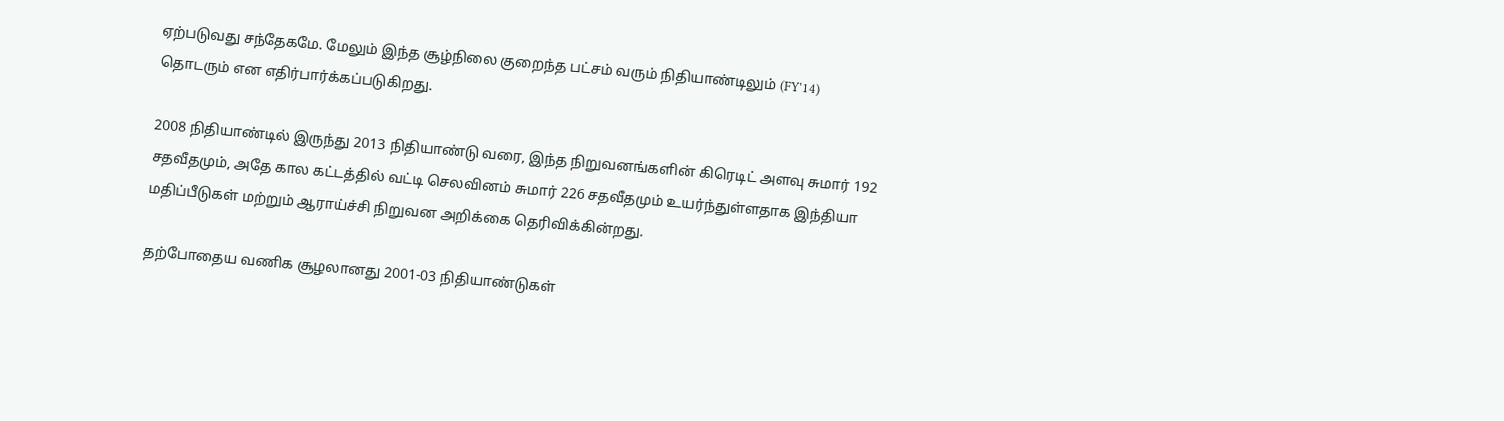ஏற்படுவது சந்தேகமே. மேலும் இந்த சூழ்நிலை குறைந்த பட்சம் வரும் நிதியாண்டிலும் (FY'14) தொடரும் என எதிர்பார்க்கப்படுகிறது.

2008 நிதியாண்டில் இருந்து 2013 நிதியாண்டு வரை, இந்த நிறுவனங்களின் கிரெடிட் அளவு சுமார் 192 சதவீதமும், அதே கால கட்டத்தில் வட்டி செலவினம் சுமார் 226 சதவீதமும் உயர்ந்துள்ளதாக இந்தியா மதிப்பீடுகள் மற்றும் ஆராய்ச்சி நிறுவன அறிக்கை தெரிவிக்கின்றது.

தற்போதைய வணிக சூழலானது 2001-03 நிதியாண்டுகள்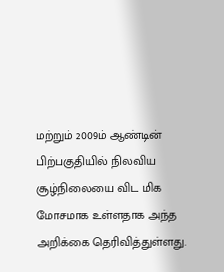மற்றும் 2009ம் ஆண்டின் பிற்பகுதியில் நிலவிய சூழ்நிலையை விட மிக மோசமாக உள்ளதாக அந்த அறிக்கை தெரிவித்துள்ளது.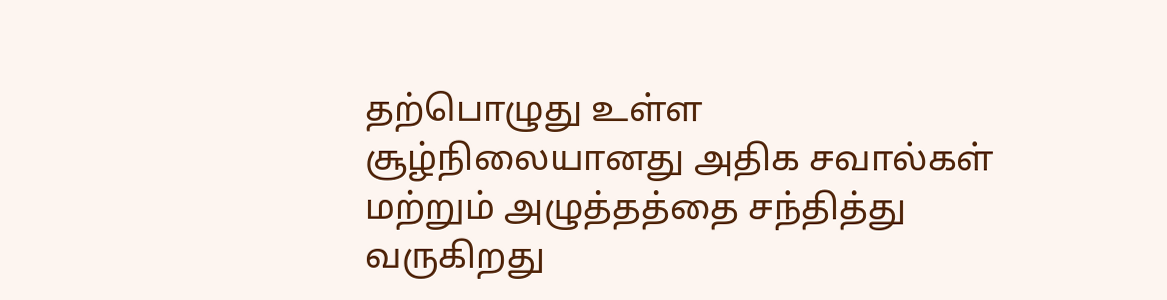தற்பொழுது உள்ள சூழ்நிலையானது அதிக சவால்கள் மற்றும் அழுத்தத்தை சந்தித்து வருகிறது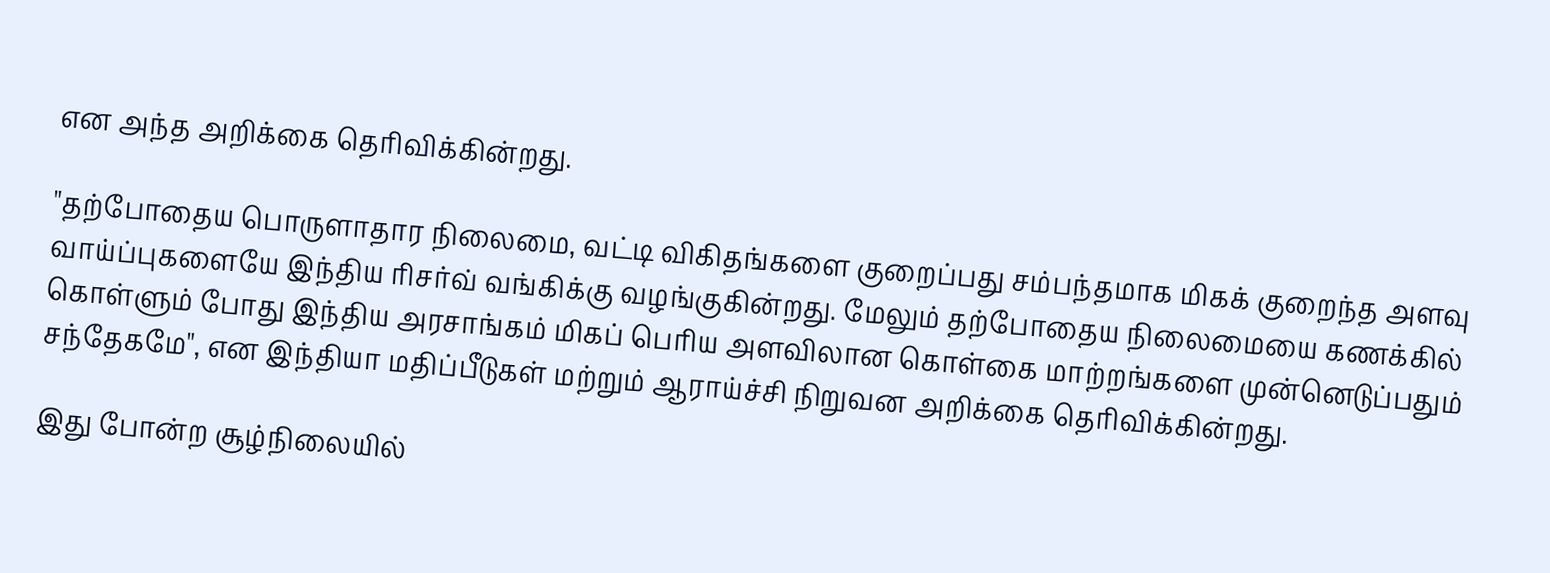என அந்த அறிக்கை தெரிவிக்கின்றது.

"தற்போதைய பொருளாதார நிலைமை, வட்டி விகிதங்களை குறைப்பது சம்பந்தமாக மிகக் குறைந்த அளவு வாய்ப்புகளையே இந்திய ரிசர்வ் வங்கிக்கு வழங்குகின்றது. மேலும் தற்போதைய நிலைமையை கணக்கில் கொள்ளும் போது இந்திய அரசாங்கம் மிகப் பெரிய அளவிலான கொள்கை மாற்றங்களை முன்னெடுப்பதும் சந்தேகமே", என இந்தியா மதிப்பீடுகள் மற்றும் ஆராய்ச்சி நிறுவன அறிக்கை தெரிவிக்கின்றது.

இது போன்ற சூழ்நிலையில்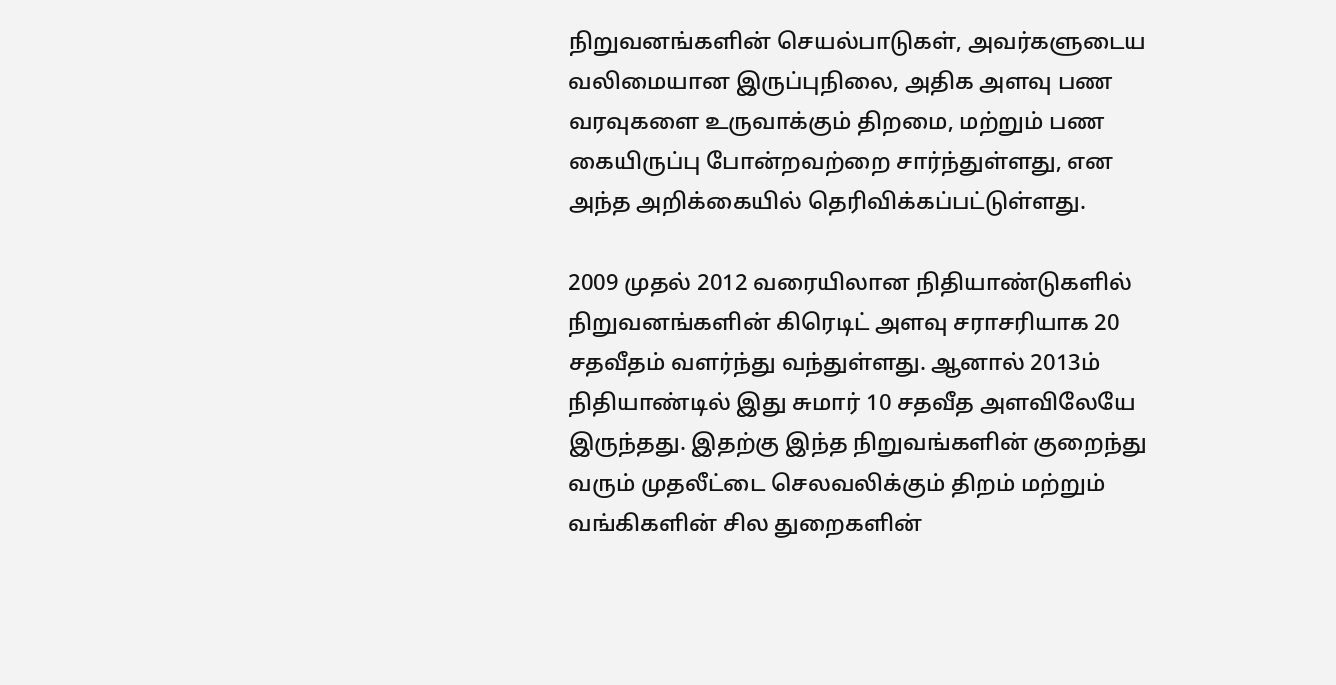நிறுவனங்களின் செயல்பாடுகள், அவர்களுடைய வலிமையான இருப்புநிலை, அதிக அளவு பண வரவுகளை உருவாக்கும் திறமை, மற்றும் பண கையிருப்பு போன்றவற்றை சார்ந்துள்ளது, என அந்த அறிக்கையில் தெரிவிக்கப்பட்டுள்ளது.

2009 முதல் 2012 வரையிலான நிதியாண்டுகளில் நிறுவனங்களின் கிரெடிட் அளவு சராசரியாக 20 சதவீதம் வளர்ந்து வந்துள்ளது. ஆனால் 2013ம் நிதியாண்டில் இது சுமார் 10 சதவீத அளவிலேயே இருந்தது. இதற்கு இந்த நிறுவங்களின் குறைந்து வரும் முதலீட்டை செலவலிக்கும் திறம் மற்றும் வங்கிகளின் சில துறைகளின்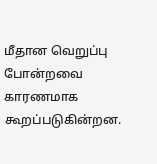மீதான வெறுப்பு போன்றவை காரணமாக கூறப்படுகின்றன.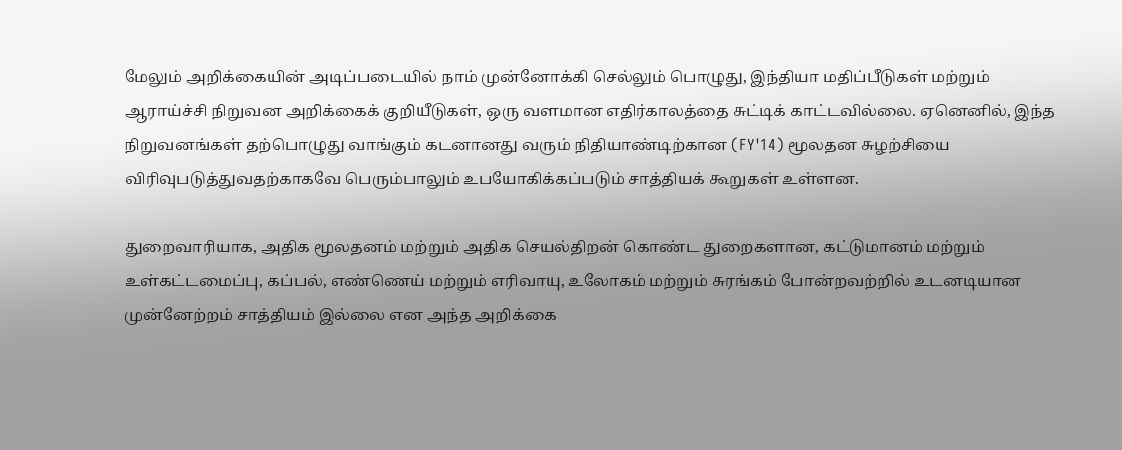மேலும் அறிக்கையின் அடிப்படையில் நாம் முன்னோக்கி செல்லும் பொழுது, இந்தியா மதிப்பீடுகள் மற்றும் ஆராய்ச்சி நிறுவன அறிக்கைக் குறியீடுகள், ஒரு வளமான எதிர்காலத்தை சுட்டிக் காட்டவில்லை. ஏனெனில், இந்த நிறுவனங்கள் தற்பொழுது வாங்கும் கடனானது வரும் நிதியாண்டிற்கான (FY'14) மூலதன சுழற்சியை விரிவுபடுத்துவதற்காகவே பெரும்பாலும் உபயோகிக்கப்படும் சாத்தியக் கூறுகள் உள்ளன.

துறைவாரியாக, அதிக மூலதனம் மற்றும் அதிக செயல்திறன் கொண்ட துறைகளான, கட்டுமானம் மற்றும் உள்கட்டமைப்பு, கப்பல், எண்ணெய் மற்றும் எரிவாயு, உலோகம் மற்றும் சுரங்கம் போன்றவற்றில் உடனடியான முன்னேற்றம் சாத்தியம் இல்லை என அந்த அறிக்கை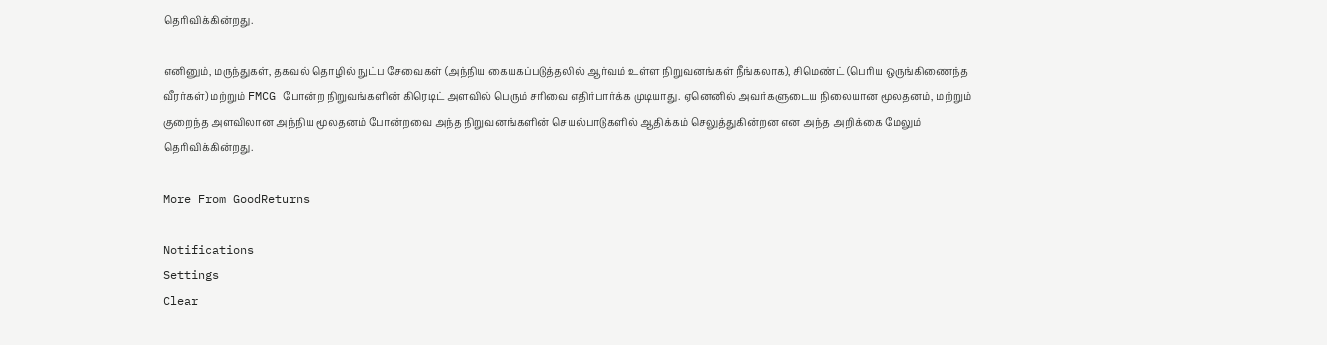தெரிவிக்கின்றது.

எனினும், மருந்துகள், தகவல் தொழில் நுட்ப சேவைகள் (அந்நிய கையகப்படுத்தலில் ஆர்வம் உள்ள நிறுவனங்கள் நீங்கலாக), சிமெண்ட் (பெரிய ஒருங்கிணைந்த வீரர்கள்) மற்றும் FMCG போன்ற நிறுவங்களின் கிரெடிட் அளவில் பெரும் சரிவை எதிர்பார்க்க முடியாது. ஏனெனில் அவர்களுடைய நிலையான மூலதனம், மற்றும் குறைந்த அளவிலான அந்நிய மூலதனம் போன்றவை அந்த நிறுவனங்களின் செயல்பாடுகளில் ஆதிக்கம் செலுத்துகின்றன என அந்த அறிக்கை மேலும் தெரிவிக்கின்றது.

More From GoodReturns

Notifications
Settings
Clear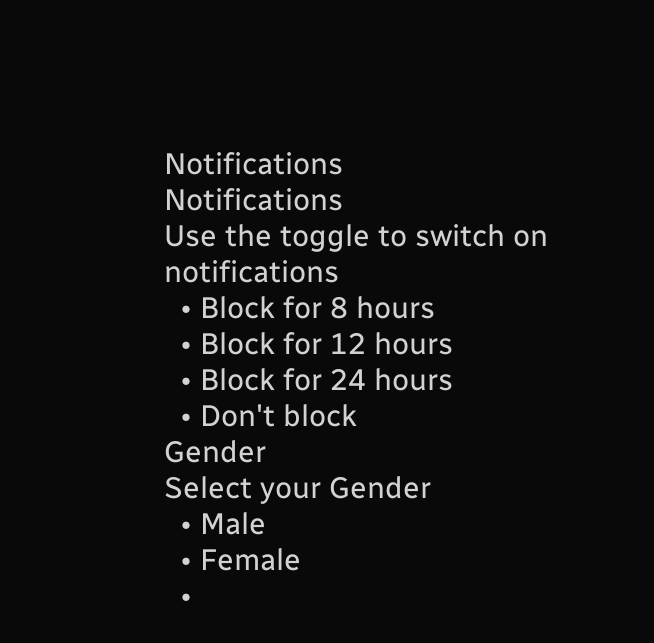Notifications
Notifications
Use the toggle to switch on notifications
  • Block for 8 hours
  • Block for 12 hours
  • Block for 24 hours
  • Don't block
Gender
Select your Gender
  • Male
  • Female
  •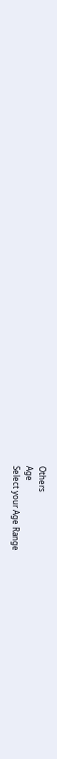Others
Age
Select your Age Range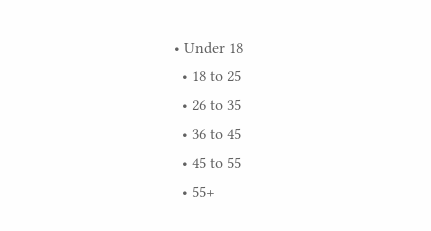• Under 18
  • 18 to 25
  • 26 to 35
  • 36 to 45
  • 45 to 55
  • 55+